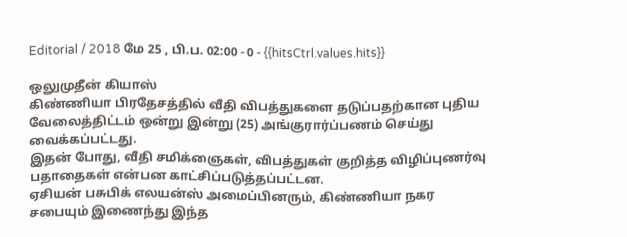Editorial / 2018 மே 25 , பி.ப. 02:00 - 0 - {{hitsCtrl.values.hits}}

ஒலுமுதீன் கியாஸ்
கிண்ணியா பிரதேசத்தில் வீதி விபத்துகளை தடுப்பதற்கான புதிய வேலைத்திட்டம் ஒன்று இன்று (25) அங்குரார்ப்பணம் செய்து வைக்கப்பட்டது.
இதன் போது, வீதி சமிக்ஞைகள், விபத்துகள் குறித்த விழிப்புணர்வு பதாதைகள் என்பன காட்சிப்படுத்தப்பட்டன.
ஏசியன் பசுபிக் எலயன்ஸ் அமைப்பினரும், கிண்ணியா நகர சபையும் இணைந்து இந்த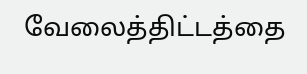வேலைத்திட்டத்தை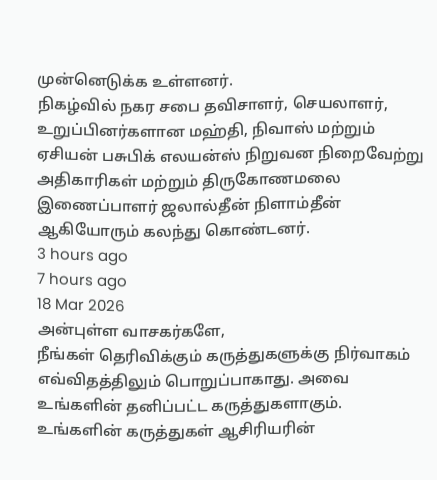முன்னெடுக்க உள்ளனர்.
நிகழ்வில் நகர சபை தவிசாளர், செயலாளர், உறுப்பினர்களான மஹ்தி, நிவாஸ் மற்றும் ஏசியன் பசுபிக் எலயன்ஸ் நிறுவன நிறைவேற்று அதிகாரிகள் மற்றும் திருகோணமலை இணைப்பாளர் ஜலால்தீன் நிளாம்தீன் ஆகியோரும் கலந்து கொண்டனர்.
3 hours ago
7 hours ago
18 Mar 2026
அன்புள்ள வாசகர்களே,
நீங்கள் தெரிவிக்கும் கருத்துகளுக்கு நிர்வாகம் எவ்விதத்திலும் பொறுப்பாகாது. அவை உங்களின் தனிப்பட்ட கருத்துகளாகும். உங்களின் கருத்துகள் ஆசிரியரின்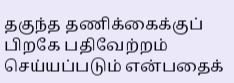தகுந்த தணிக்கைக்குப் பிறகே பதிவேற்றம் செய்யப்படும் என்பதைக்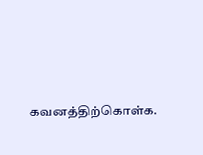கவனத்திற்கொள்க.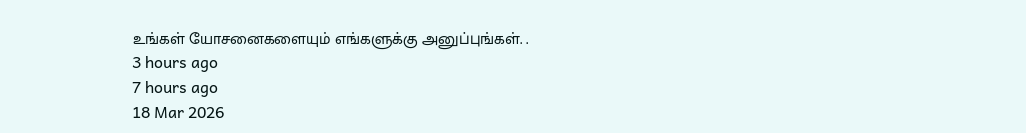உங்கள் யோசனைகளையும் எங்களுக்கு அனுப்புங்கள். .
3 hours ago
7 hours ago
18 Mar 2026